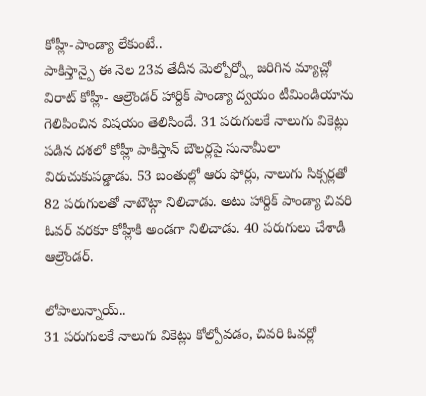కోహ్లీ-పాండ్యా లేకుంటే..
పాకిస్తాన్పై ఈ నెల 23వ తేదీన మెల్బోర్న్లో జరిగిన మ్యాచ్లో విరాట్ కోహ్లీ- ఆల్రౌండర్ హార్దిక్ పాండ్యా ద్వయం టీమిండియాను గెలిపించిన విషయం తెలిసిందే. 31 పరుగులకే నాలుగు వికెట్లు పడిన దశలో కోహ్లీ పాకిస్తాన్ బౌలర్లపై సునామీలా విరుచుకుపడ్డాడు. 53 బంతుల్లో ఆరు ఫోర్లు, నాలుగు సిక్సర్లతో 82 పరుగులతో నాటౌట్గా నిలిచాడు. అటు హార్దిక్ పాండ్యా చివరి ఓవర్ వరకూ కోహ్లీకి అండగా నిలిచాడు. 40 పరుగులు చేశాడీ ఆల్రౌండర్.

లోపాలున్నాయ్..
31 పరుగులకే నాలుగు వికెట్లు కోల్పోవడం, చివరి ఓవర్లో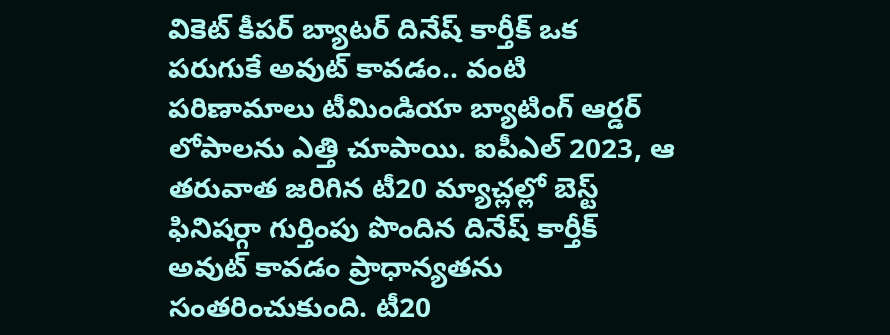వికెట్ కీపర్ బ్యాటర్ దినేష్ కార్తీక్ ఒక పరుగుకే అవుట్ కావడం.. వంటి పరిణామాలు టీమిండియా బ్యాటింగ్ ఆర్డర్ లోపాలను ఎత్తి చూపాయి. ఐపీఎల్ 2023, ఆ తరువాత జరిగిన టీ20 మ్యాచ్లల్లో బెస్ట్ ఫినిషర్గా గుర్తింపు పొందిన దినేష్ కార్తీక్ అవుట్ కావడం ప్రాధాన్యతను సంతరించుకుంది. టీ20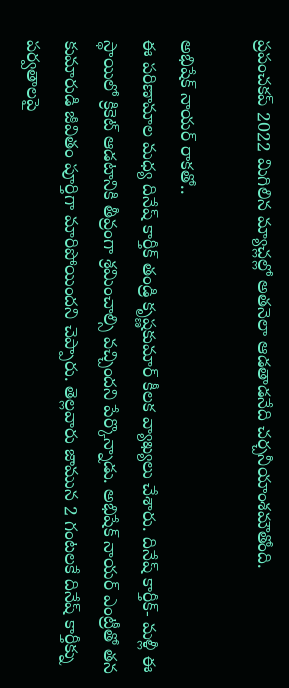ప్రపంచకప్ 2022 మిగిలిన మ్యాచ్లల్లో అతనెలా ఆడతాడనేది చర్చనీయాంశమౌతోంది.

అభిషేక్ నాయర్ రాకతో..
ఈ పరిణామాల మధ్య దినేష్ కార్తీక్ తండ్రి కృష్ణకుమార్ కీలక వ్యాఖ్యలు చేశారు. దినేష్ కార్తీక్- మళ్లీ ఈ స్థాయిలో క్రికెట్ ఆడటానికి తీవ్రంగా శ్రమించాల్సి వచ్చిందని పేర్కొన్నాడు. అభిషేక్ నాయర్ ఎంట్రీతో తన కుమారుడి జీవితం పూర్తిగా మారిపోయిందని చెప్పారు. తెల్లవారు జామున 2 గంటలకే దినేష్ కార్తీక్ను పర్వతాలపై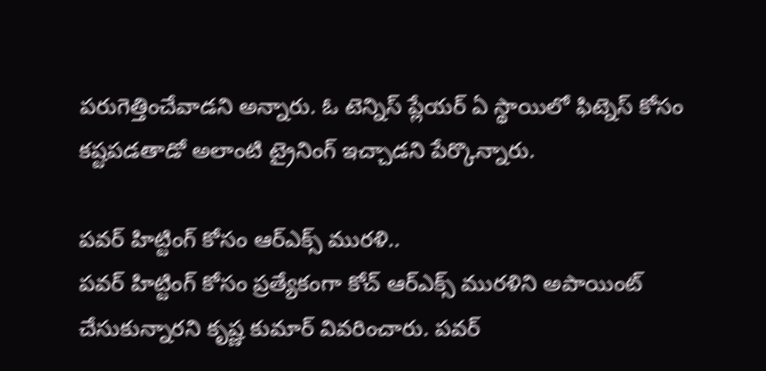పరుగెత్తించేవాడని అన్నారు. ఓ టెన్నిస్ ప్లేయర్ ఏ స్థాయిలో ఫిట్నెస్ కోసం కష్టపడతాడో అలాంటి ట్రైనింగ్ ఇచ్చాడని పేర్కొన్నారు.

పవర్ హిట్టింగ్ కోసం ఆర్ఎక్స్ మురళి..
పవర్ హిట్టింగ్ కోసం ప్రత్యేకంగా కోచ్ ఆర్ఎక్స్ మురళిని అపాయింట్ చేసుకున్నారని కృష్ణ కుమార్ వివరించారు. పవర్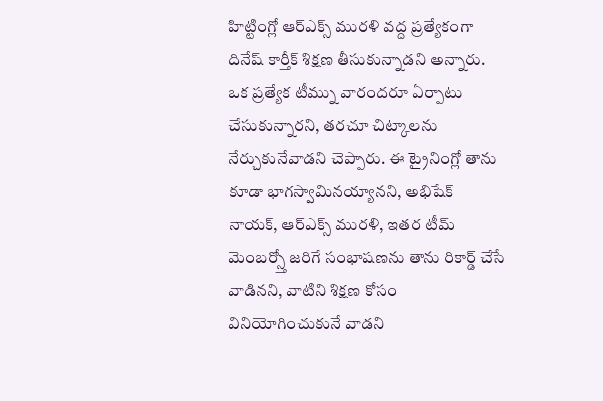హిట్టింగ్లో ఆర్ఎక్స్ మురళి వద్ద ప్రత్యేకంగా దినేష్ కార్తీక్ శిక్షణ తీసుకున్నాడని అన్నారు. ఒక ప్రత్యేక టీమ్ను వారందరూ ఏర్పాటు చేసుకున్నారని, తరచూ చిట్కాలను నేర్చుకునేవాడని చెప్పారు. ఈ ట్రైనింగ్లో తాను కూడా భాగస్వామినయ్యానని, అభిషేక్ నాయక్, ఆర్ఎక్స్ మురళి, ఇతర టీమ్ మెంబర్స్తో జరిగే సంభాషణను తాను రికార్డ్ చేసే వాడినని, వాటిని శిక్షణ కోసం వినియోగించుకునే వాడని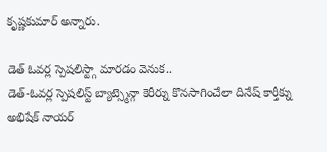కృష్ణకుమార్ అన్నారు.

డెత్ ఓవర్ల స్పెషలిస్ట్గా మారడం వెనుక..
డెత్-ఓవర్ల స్పెషలిస్ట్ బ్యాట్స్మెన్గా కెరీర్ను కొనసాగించేలా దినేష్ కార్తీక్ను అభిషేక్ నాయర్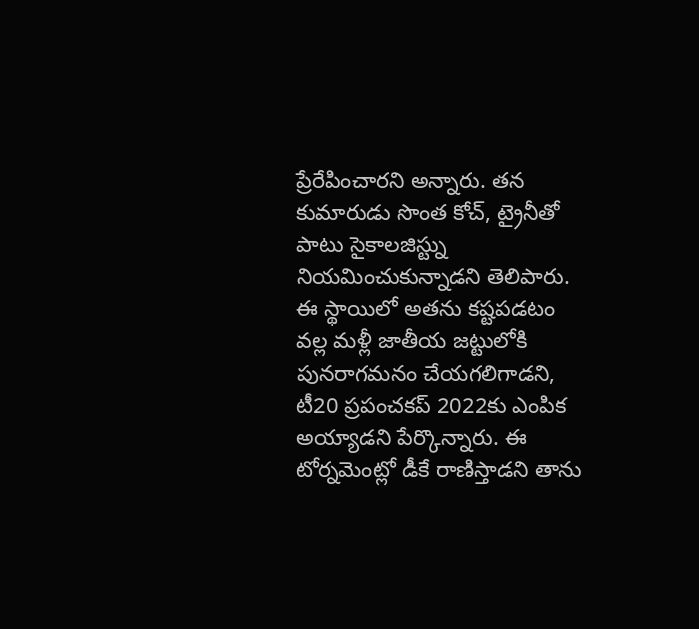ప్రేరేపించారని అన్నారు. తన కుమారుడు సొంత కోచ్, ట్రైనీతో పాటు సైకాలజిస్ట్ను నియమించుకున్నాడని తెలిపారు. ఈ స్థాయిలో అతను కష్టపడటం వల్ల మళ్లీ జాతీయ జట్టులోకి పునరాగమనం చేయగలిగాడని, టీ20 ప్రపంచకప్ 2022కు ఎంపిక అయ్యాడని పేర్కొన్నారు. ఈ టోర్నమెంట్లో డీకే రాణిస్తాడని తాను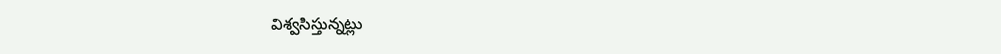విశ్వసిస్తున్నట్లు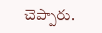చెప్పారు.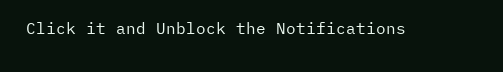Click it and Unblock the Notifications